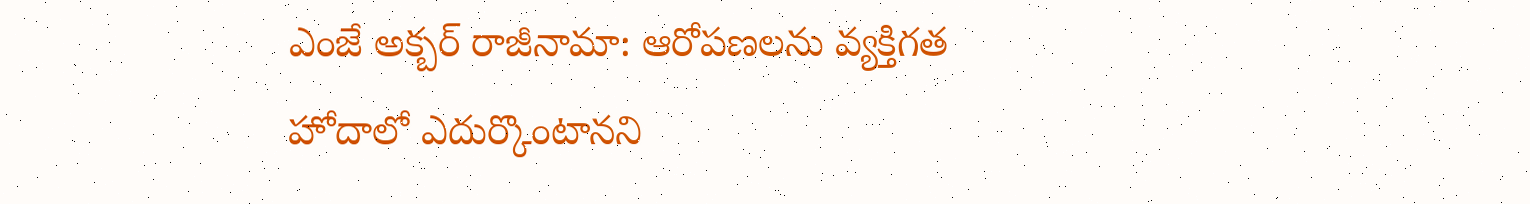ఎంజే అక్బర్ రాజీనామా: ఆరోపణలను వ్యక్తిగత హోదాలో ఎదుర్కొంటానని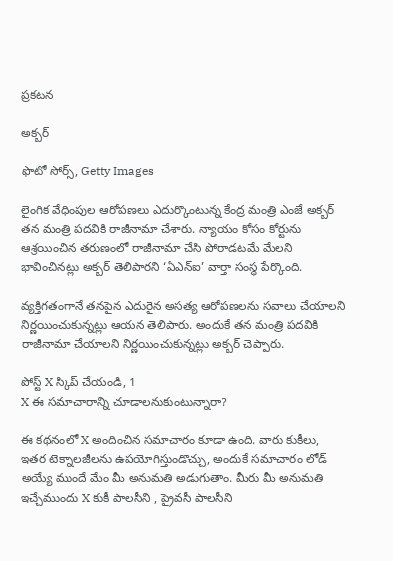ప్రకటన

అక్బర్

ఫొటో సోర్స్, Getty Images

లైంగిక వేధింపుల ఆరోపణలు ఎదుర్కొంటున్న కేంద్ర మంత్రి ఎంజే అక్బర్ తన మంత్రి పదవికి రాజీనామా చేశారు. న్యాయం కోసం కోర్టును ఆశ్రయించిన తరుణంలో రాజీనామా చేసి పోరాడటమే మేలని భావించినట్లు అక్బర్ తెలిపారని ‘ఏఎన్ఐ’ వార్తా సంస్థ పేర్కొంది.

వ్యక్తిగతంగానే తనపైన ఎదురైన అసత్య ఆరోపణలను సవాలు చేయాలని నిర్ణయించుకున్నట్లు ఆయన తెలిపారు. అందుకే తన మంత్రి పదవికి రాజీనామా చేయాలని నిర్ణయించుకున్నట్లు అక్బర్ చెప్పారు.

పోస్ట్‌ X స్కిప్ చేయండి, 1
X ఈ సమాచారాన్ని చూడాలనుకుంటున్నారా?

ఈ కథనంలో X అందించిన సమాచారం కూడా ఉంది. వారు కుకీలు, ఇతర టెక్నాలజీలను ఉపయోగిస్తుండొచ్చు, అందుకే సమాచారం లోడ్ అయ్యే ముందే మేం మీ అనుమతి అడుగుతాం. మీరు మీ అనుమతి ఇచ్చేముందు X కుకీ పాలసీని , ప్రైవసీ పాలసీని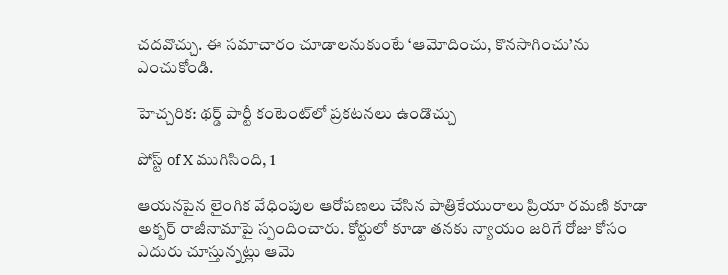చదవొచ్చు. ఈ సమాచారం చూడాలనుకుంటే ‘ఆమోదించు, కొనసాగించు’ను ఎంచుకోండి.

హెచ్చరిక: థర్డ్ పార్టీ కంటెంట్‌లో ప్రకటనలు ఉండొచ్చు

పోస్ట్ of X ముగిసింది, 1

ఆయనపైన లైంగిక వేధింపుల ఆరోపణలు చేసిన పాత్రికేయురాలు ప్రియా రమణి కూడా అక్బర్ రాజీనామాపై స్పందించారు. కోర్టులో కూడా తనకు న్యాయం జరిగే రోజు కోసం ఎదురు చూస్తున్నట్లు ఆమె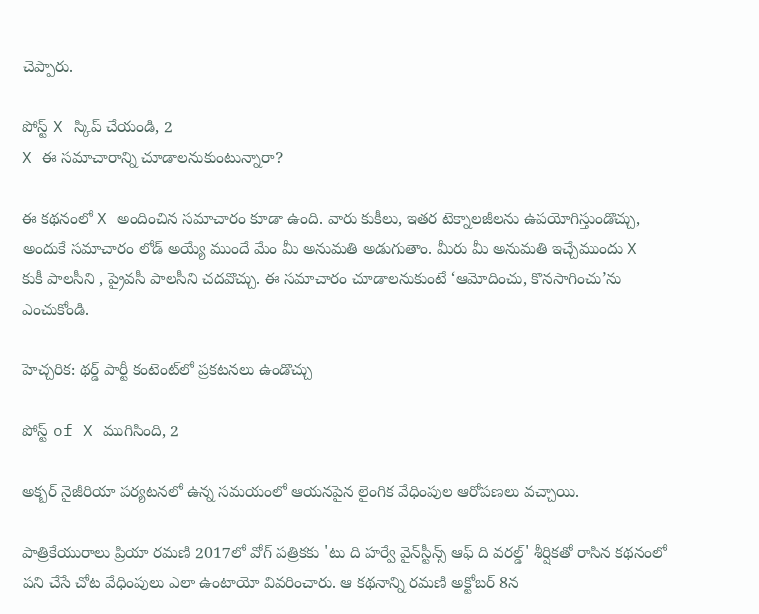చెప్పారు.

పోస్ట్‌ X స్కిప్ చేయండి, 2
X ఈ సమాచారాన్ని చూడాలనుకుంటున్నారా?

ఈ కథనంలో X అందించిన సమాచారం కూడా ఉంది. వారు కుకీలు, ఇతర టెక్నాలజీలను ఉపయోగిస్తుండొచ్చు, అందుకే సమాచారం లోడ్ అయ్యే ముందే మేం మీ అనుమతి అడుగుతాం. మీరు మీ అనుమతి ఇచ్చేముందు X కుకీ పాలసీని , ప్రైవసీ పాలసీని చదవొచ్చు. ఈ సమాచారం చూడాలనుకుంటే ‘ఆమోదించు, కొనసాగించు’ను ఎంచుకోండి.

హెచ్చరిక: థర్డ్ పార్టీ కంటెంట్‌లో ప్రకటనలు ఉండొచ్చు

పోస్ట్ of X ముగిసింది, 2

అక్బర్ నైజీరియా పర్యటనలో ఉన్న సమయంలో ఆయనపైన లైంగిక వేధింపుల ఆరోపణలు వచ్చాయి.

పాత్రికేయురాలు ప్రియా రమణి 2017లో వోగ్ పత్రికకు 'టు ది హర్వే వైన్‌స్టీన్స్ ఆఫ్ ది వరల్డ్' శీర్షికతో రాసిన కథనంలో పని చేసే చోట వేధింపులు ఎలా ఉంటాయో వివరించారు. ఆ కథనాన్ని రమణి అక్టోబర్ 8న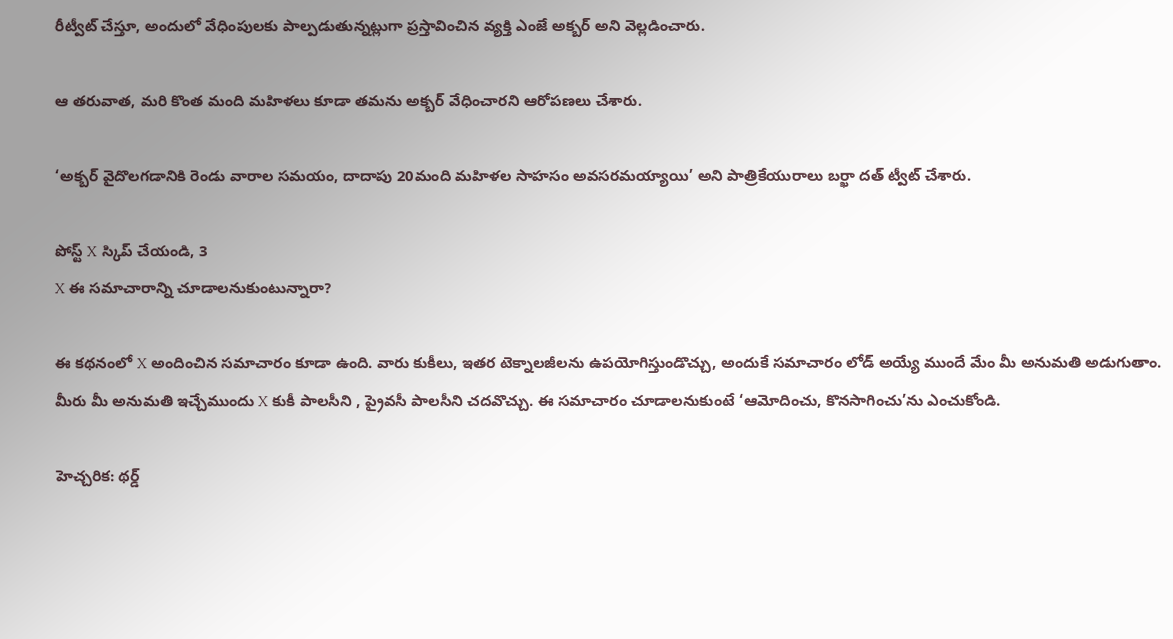రీట్వీట్ చేస్తూ, అందులో వేధింపులకు పాల్పడుతున్నట్లుగా ప్రస్తావించిన వ్యక్తి ఎంజే అక్బర్ అని వెల్లడించారు.

ఆ తరువాత, మరి కొంత మంది మహిళలు కూడా తమను అక్బర్ వేధించారని ఆరోపణలు చేశారు.

‘అక్బర్ వైదొలగడానికి రెండు వారాల సమయం, దాదాపు 20మంది మహిళల సాహసం అవసరమయ్యాయి’ అని పాత్రికేయురాలు బర్ఖా దత్ ట్వీట్ చేశారు.

పోస్ట్‌ X స్కిప్ చేయండి, 3
X ఈ సమాచారాన్ని చూడాలనుకుంటున్నారా?

ఈ కథనంలో X అందించిన సమాచారం కూడా ఉంది. వారు కుకీలు, ఇతర టెక్నాలజీలను ఉపయోగిస్తుండొచ్చు, అందుకే సమాచారం లోడ్ అయ్యే ముందే మేం మీ అనుమతి అడుగుతాం. మీరు మీ అనుమతి ఇచ్చేముందు X కుకీ పాలసీని , ప్రైవసీ పాలసీని చదవొచ్చు. ఈ సమాచారం చూడాలనుకుంటే ‘ఆమోదించు, కొనసాగించు’ను ఎంచుకోండి.

హెచ్చరిక: థర్డ్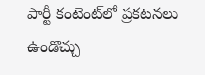పార్టీ కంటెంట్‌లో ప్రకటనలు ఉండొచ్చు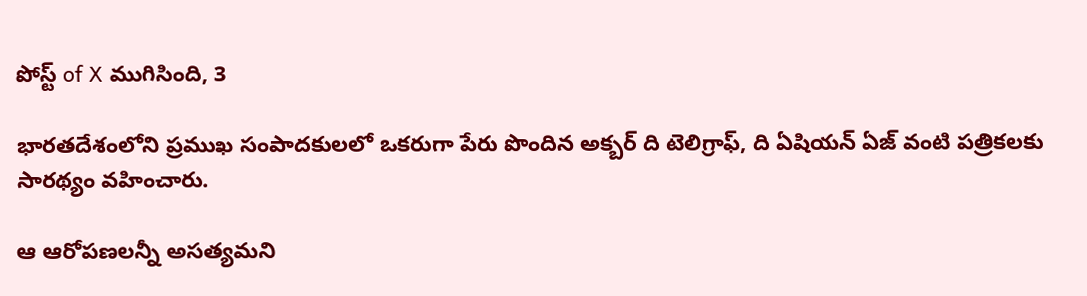పోస్ట్ of X ముగిసింది, 3

భారతదేశంలోని ప్రముఖ సంపాదకులలో ఒకరుగా పేరు పొందిన అక్బర్ ది టెలిగ్రాఫ్, ది ఏషియన్ ఏజ్ వంటి పత్రికలకు సారథ్యం వహించారు.

ఆ ఆరోపణలన్నీ అసత్యమని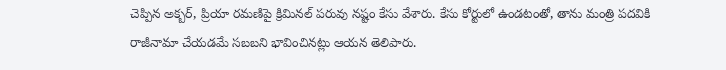చెప్పిన అక్బర్, ప్రియా రమణిపై క్రిమినల్ పరువు నష్టం కేసు వేశారు. కేసు కోర్టులో ఉండటంతో, తాను మంత్రి పదవికి రాజీనామా చేయడమే సబబని భావించినట్లు ఆయన తెలిపారు.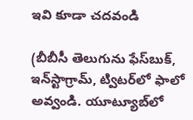ఇవి కూడా చదవండి

(బీబీసీ తెలుగును ఫేస్‌బుక్, ఇన్‌స్టాగ్రామ్‌, ట్విటర్‌లో ఫాలో అవ్వండి. యూట్యూబ్‌లో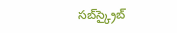సబ్‌స్క్రైబ్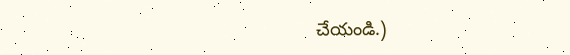చేయండి.)